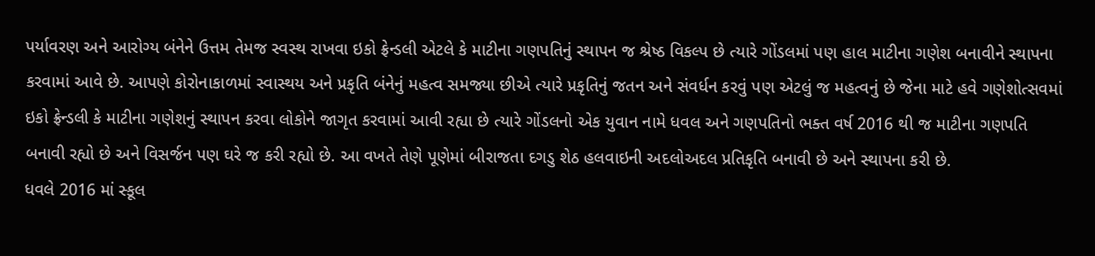પર્યાવરણ અને આરોગ્ય બંનેને ઉત્તમ તેમજ સ્વસ્થ રાખવા ઇકો ફ્રેન્ડલી એટલે કે માટીના ગણપતિનું સ્થાપન જ શ્રેષ્ઠ વિકલ્પ છે ત્યારે ગોંડલમાં પણ હાલ માટીના ગણેશ બનાવીને સ્થાપના કરવામાં આવે છે. આપણે કોરોનાકાળમાં સ્વાસ્થય અને પ્રકૃતિ બંનેનું મહત્વ સમજ્યા છીએ ત્યારે પ્રકૃતિનું જતન અને સંવર્ધન કરવું પણ એટલું જ મહત્વનું છે જેના માટે હવે ગણેશોત્સવમાં ઇકો ફ્રેન્ડલી કે માટીના ગણેશનું સ્થાપન કરવા લોકોને જાગૃત કરવામાં આવી રહ્યા છે ત્યારે ગોંડલનો એક યુવાન નામે ધવલ અને ગણપતિનો ભક્ત વર્ષ 2016 થી જ માટીના ગણપતિ બનાવી રહ્યો છે અને વિસર્જન પણ ઘરે જ કરી રહ્યો છે. આ વખતે તેણે પૂણેમાં બીરાજતા દગડુ શેઠ હલવાઇની અદલોઅદલ પ્રતિકૃતિ બનાવી છે અને સ્થાપના કરી છે.
ધવલે 2016 માં સ્કૂલ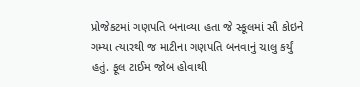પ્રોજેકટમાં ગણપતિ બનાવ્યા હતા જે સ્કૂલમાં સૌ કોઇને ગમ્યા ત્યારથી જ માટીના ગણપતિ બનવાનું ચાલુ કર્યું હતું. ફૂલ ટાઈમ જોબ હોવાથી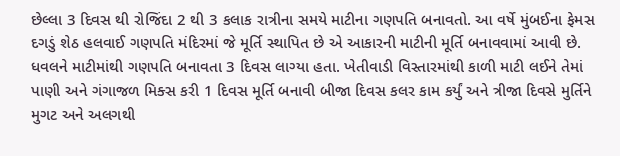છેલ્લા 3 દિવસ થી રોજિંદા 2 થી 3 કલાક રાત્રીના સમયે માટીના ગણપતિ બનાવતો. આ વર્ષે મુંબઈના ફેમસ દગડું શેઠ હલવાઈ ગણપતિ મંદિરમાં જે મૂર્તિ સ્થાપિત છે એ આકારની માટીની મૂર્તિ બનાવવામાં આવી છે. ધવલને માટીમાંથી ગણપતિ બનાવતા 3 દિવસ લાગ્યા હતા. ખેતીવાડી વિસ્તારમાંથી કાળી માટી લઈને તેમાં પાણી અને ગંગાજળ મિક્સ કરી 1 દિવસ મૂર્તિ બનાવી બીજા દિવસ કલર કામ કર્યું અને ત્રીજા દિવસે મુર્તિને મુગટ અને અલગથી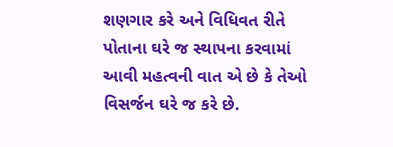શણગાર કરે અને વિધિવત રીતે પોતાના ઘરે જ સ્થાપના કરવામાં આવી મહત્વની વાત એ છે કે તેઓ વિસર્જન ઘરે જ કરે છે.